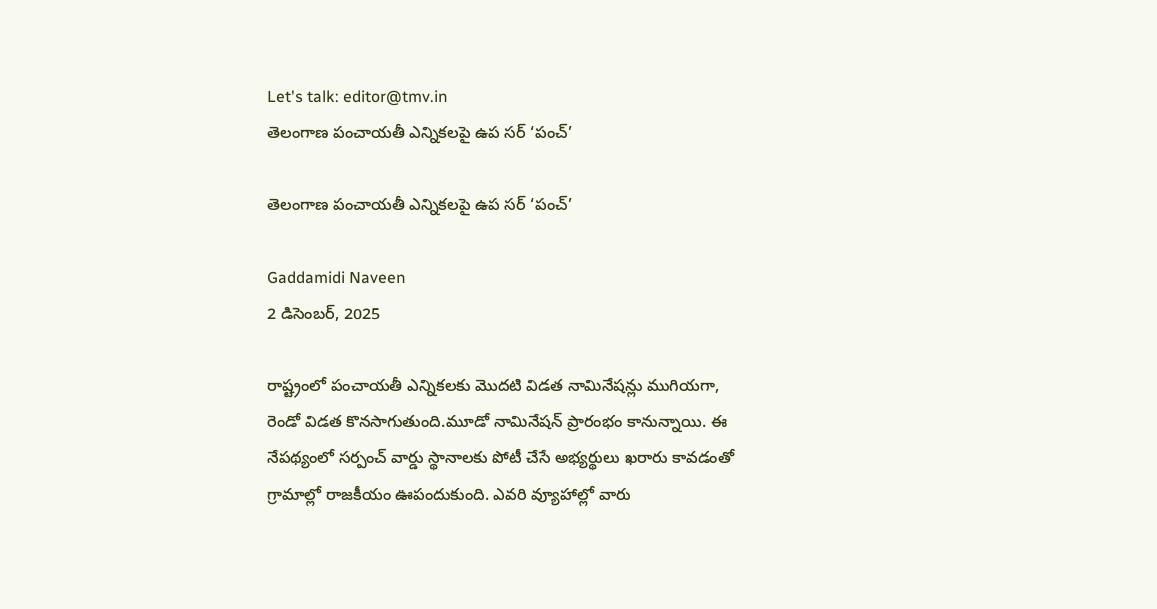Let's talk: editor@tmv.in
తెలంగాణ పంచాయ‌తీ ఎన్నిక‌లపై ఉప స‌ర్ ‘పంచ్’

తెలంగాణ పంచాయ‌తీ ఎన్నిక‌లపై ఉప స‌ర్ ‘పంచ్’

Gaddamidi Naveen
2 డిసెంబర్, 2025

రాష్ట్రంలో పంచాయ‌తీ ఎన్నిక‌ల‌కు మొద‌టి విడ‌త నామినేష‌న్లు ముగియ‌గా, రెండో విడ‌త కొన‌సాగుతుంది.మూడో నామినేష‌న్ ప్రారంభం కానున్నాయి. ఈ నేప‌థ్యంలో స‌ర్పంచ్ వార్డు స్థానాల‌కు పోటీ చేసే అభ్య‌ర్థులు ఖ‌రారు కావ‌డంతో గ్రామాల్లో రాజ‌కీయం ఊపందుకుంది. ఎవ‌రి వ్యూహాల్లో వారు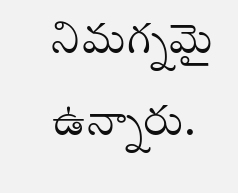నిమ‌గ్న‌మై ఉన్నారు.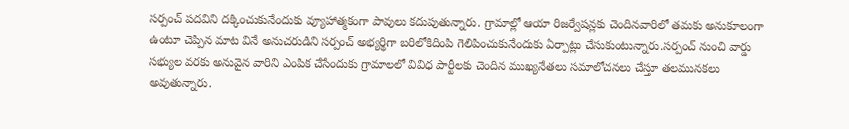స‌ర్పంచ్ ప‌ద‌విని ద‌క్కించుకునేందుకు వ్యూహాత్మ‌కంగా పావులు క‌దుపుతున్నారు. గ్రామాల్లో ఆయా రిజ‌ర్వేష‌న్ల‌కు చెందిన‌వారిలో త‌మ‌కు అనుకూలంగా ఉంటూ చెప్పిన మాట వినే అనుచ‌రుడిని స‌ర్పంచ్ అభ్య‌ర్థిగా బ‌రిలోకిదింపి గెలిపించుకునేందుకు ఏర్పాట్లు చేసుకుంటున్నారు.స‌ర్పంచ్ నుంచి వార్డు స‌భ్యుల వ‌ర‌కు అనువైన వారిని ఎంపిక చేసేందుకు గ్రామాల‌లో వివిధ పార్టీల‌కు చెందిన ముఖ్య‌నేత‌లు స‌మాలోచ‌న‌లు చేస్తూ త‌ల‌మున‌క‌లు అవుతున్నారు.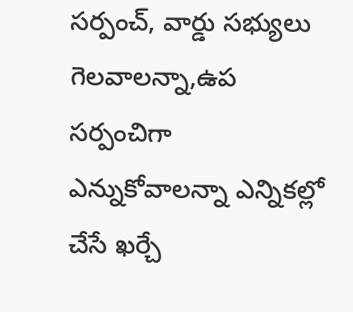స‌ర్పంచ్, వార్డు స‌భ్యులు గెల‌వాల‌న్నా,ఉప స‌ర్పంచిగా ఎన్నుకోవాల‌న్నా ఎన్నిక‌ల్లో చేసే ఖ‌ర్చే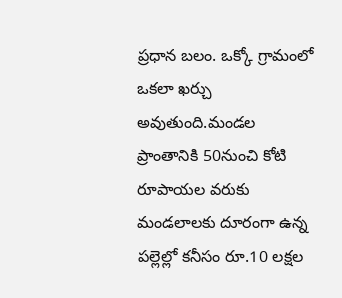ప్ర‌ధాన బ‌లం. ఒక్కో గ్రామంలో ఒక‌లా ఖ‌ర్చు అవుతుంది.మండ‌ల ప్రాంతానికి 50నుంచి కోటి రూపాయ‌ల వ‌రుకు మండ‌లాల‌కు దూరంగా ఉన్న ప‌ల్లెల్లో క‌నీసం రూ.10 ల‌క్షల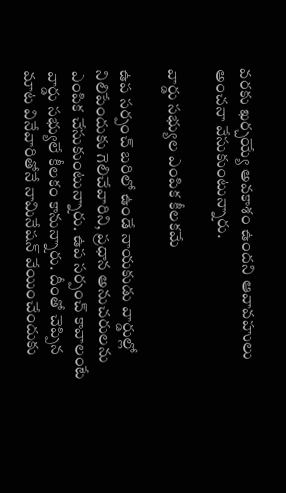వ‌ర‌కు ఖ‌ర్చ‌య్యే అవ‌కాశం ఉందని ఆవావ‌హులు అంచ‌నా వేసుకుంటున్నారు.

వార్డు స‌భ్యుల ఎంపిక కీల‌క‌మే

ఉప స‌ర్పంచ్ బ‌రిలో ఉండే నాయ‌కుడు వార్డుల్లో నిలిపేందుకు గెలిచేవారిని, ప్ర‌ధాన అనుచ‌రుల‌ను ఎంపిక చేసుకుంటున్నారు. ఉప స‌ర్పంచ్ కావాలంటే వార్డు స‌భ్యులే కీల‌కం కానున్నారు. దీంతో చెప్పిన మాట వినేవారితోనే నామినేష‌న్ వేయించేందుకు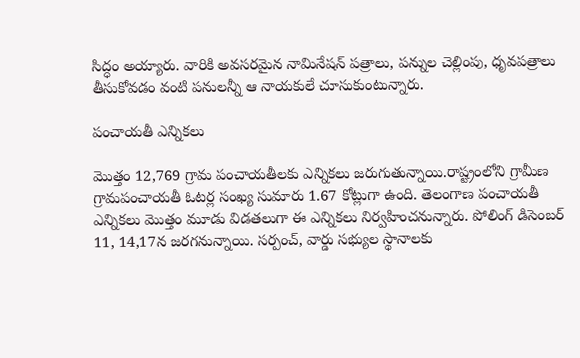సిద్ధం అయ్యారు. వారికి అవ‌స‌ర‌మైన నామినేష‌న్ ప‌త్రాలు, ప‌న్నుల చెల్లింపు, ధృవ‌ప‌త్రాలు తీసుకోవ‌డం వంటి ప‌నుల‌న్నీ ఆ నాయ‌కులే చూసుకుంటున్నారు.

పంచాయతీ ఎన్నికలు

మొత్తం 12,769 గ్రామ పంచాయతీలకు ఎన్నిక‌లు జ‌రుగుతున్నాయి.రాష్ట్రంలోని గ్రామీణ గ్రామపంచాయతీ ఓటర్ల సంఖ్య సుమారు 1.67 కోట్లుగా ఉంది. తెలంగాణ పంచాయతీ ఎన్నికలు మొత్తం మూడు విడతలుగా ఈ ఎన్నికలు నిర్వహించనున్నారు. పోలింగ్ డిసెంబర్ 11, 14,17న జరగనున్నాయి. సర్పంచ్, వార్డు సభ్యుల స్థానాలకు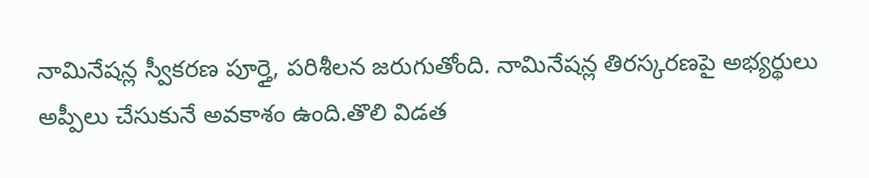నామినేషన్ల స్వీకరణ పూర్తై, పరిశీలన జరుగుతోంది. నామినేషన్ల తిరస్కరణపై అభ్యర్థులు అప్పీలు చేసుకునే అవకాశం ఉంది.తొలి విడ‌త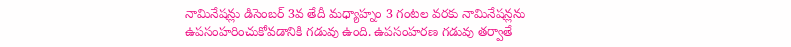నామినేష‌న్లు డిసెంబర్ 3వ తేదీ మధ్యాహ్నం 3 గంటల వరకు నామినేషన్లను ఉపసంహరించుకోవడానికి గడువు ఉంది. ఉపసంహరణ గడువు తర్వాతే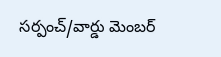సర్పంచ్/వార్డు మెంబర్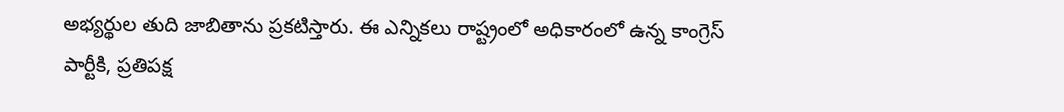అభ్యర్థుల తుది జాబితాను ప్రకటిస్తారు. ఈ ఎన్నికలు రాష్ట్రంలో అధికారంలో ఉన్న కాంగ్రెస్ పార్టీకి, ప్రతిపక్ష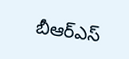బీఆర్ఎస్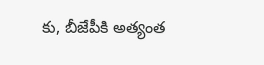కు, బీజేపీకి అత్యంత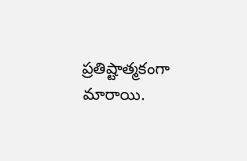ప్రతిష్టాత్మకంగా మారాయి.